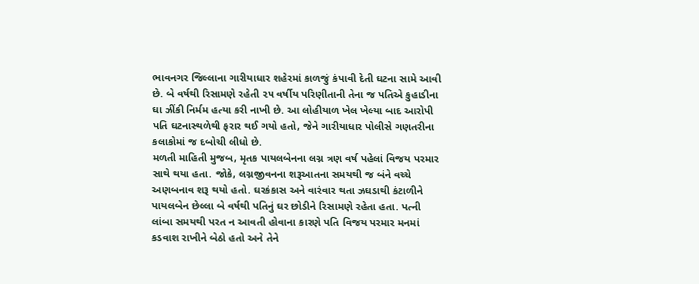ભાવનગર જિલ્લાના ગારીયાધાર શહેરમાં કાળજું કંપાવી દેતી ઘટના સામે આવી છે. બે વર્ષથી રિસામણે રહેતી ૨૫ વર્ષીય પરિણીતાની તેના જ પતિએ કુહાડીના ઘા ઝીંકી નિર્મમ હત્યા કરી નાખી છે. આ લોહીયાળ ખેલ ખેલ્યા બાદ આરોપી પતિ ઘટનાસ્થળેથી ફરાર થઈ ગયો હતો, જેને ગારીયાધાર પોલીસે ગણતરીના કલાકોમાં જ દબોચી લીધો છે.
મળતી માહિતી મુજબ, મૃતક પાયલબેનના લગ્ન ત્રણ વર્ષ પહેલાં વિજય પરમાર સાથે થયા હતા. જોકે, લગ્નજીવનના શરૂઆતના સમયથી જ બંને વચ્ચે અણબનાવ શરૂ થયો હતો. ઘરકંકાસ અને વારંવાર થતા ઝઘડાથી કંટાળીને પાયલબેન છેલ્લા બે વર્ષથી પતિનું ઘર છોડીને રિસામણે રહેતા હતા. પત્ની લાંબા સમયથી પરત ન આવતી હોવાના કારણે પતિ વિજય પરમાર મનમાં કડવાશ રાખીને બેઠો હતો અને તેને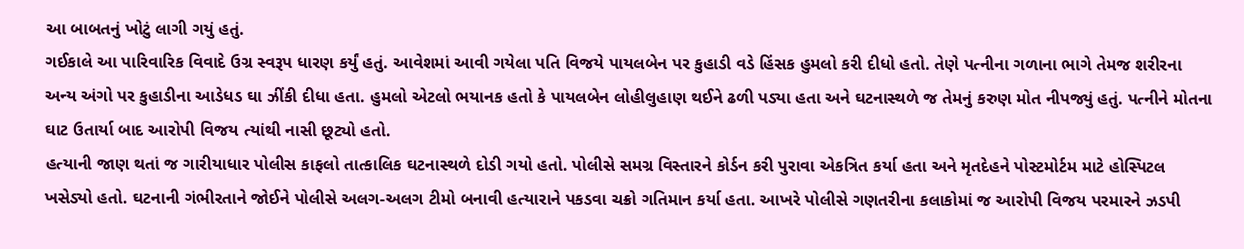આ બાબતનું ખોટું લાગી ગયું હતું.
ગઈકાલે આ પારિવારિક વિવાદે ઉગ્ર સ્વરૂપ ધારણ કર્યું હતું. આવેશમાં આવી ગયેલા પતિ વિજયે પાયલબેન પર કુહાડી વડે હિંસક હુમલો કરી દીધો હતો. તેણે પત્નીના ગળાના ભાગે તેમજ શરીરના અન્ય અંગો પર કુહાડીના આડેધડ ઘા ઝીંકી દીધા હતા. હુમલો એટલો ભયાનક હતો કે પાયલબેન લોહીલુહાણ થઈને ઢળી પડ્યા હતા અને ઘટનાસ્થળે જ તેમનું કરુણ મોત નીપજ્યું હતું. પત્નીને મોતના ઘાટ ઉતાર્યા બાદ આરોપી વિજય ત્યાંથી નાસી છૂટ્યો હતો.
હત્યાની જાણ થતાં જ ગારીયાધાર પોલીસ કાફલો તાત્કાલિક ઘટનાસ્થળે દોડી ગયો હતો. પોલીસે સમગ્ર વિસ્તારને કોર્ડન કરી પુરાવા એકત્રિત કર્યા હતા અને મૃતદેહને પોસ્ટમોર્ટમ માટે હોસ્પિટલ ખસેડ્યો હતો. ઘટનાની ગંભીરતાને જોઈને પોલીસે અલગ-અલગ ટીમો બનાવી હત્યારાને પકડવા ચક્રો ગતિમાન કર્યા હતા. આખરે પોલીસે ગણતરીના કલાકોમાં જ આરોપી વિજય પરમારને ઝડપી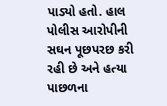પાડ્યો હતો. હાલ પોલીસ આરોપીની સઘન પૂછપરછ કરી રહી છે અને હત્યા પાછળના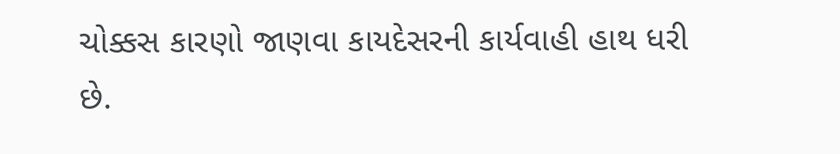ચોક્કસ કારણો જાણવા કાયદેસરની કાર્યવાહી હાથ ધરી છે.